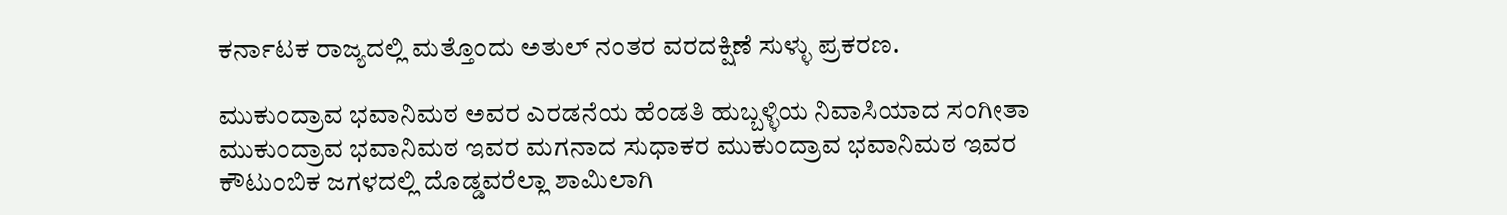ಕರ್ನಾಟಕ ರಾಜ್ಯದಲ್ಲಿ ಮತ್ತೊಂದು ಅತುಲ್ ನಂತರ ವರದಕ್ಷಿಣೆ ಸುಳ್ಳು ಪ್ರಕರಣ.

ಮುಕುಂದ್ರಾವ ಭವಾನಿಮಠ ಅವರ ಎರಡನೆಯ ಹೆಂಡತಿ ಹುಬ್ಬಳ್ಳಿಯ ನಿವಾಸಿಯಾದ ಸಂಗೀತಾ ಮುಕುಂದ್ರಾವ ಭವಾನಿಮಠ ಇವರ ಮಗನಾದ ಸುಧಾಕರ ಮುಕುಂದ್ರಾವ ಭವಾನಿಮಠ ಇವರ ಕೌಟುಂಬಿಕ ಜಗಳದಲ್ಲಿ ದೊಡ್ಡವರೆಲ್ಲಾ ಶಾಮಿಲಾಗಿ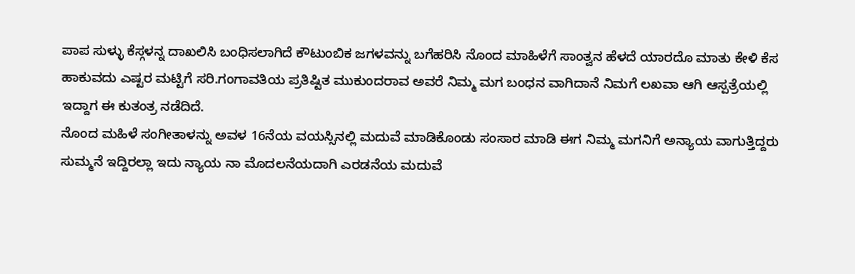ಪಾಪ ಸುಳ್ಳು ಕೆಸ್ಗಳನ್ನ ದಾಖಲಿಸಿ ಬಂಧಿಸಲಾಗಿದೆ ಕೌಟುಂಬಿಕ ಜಗಳವನ್ನು ಬಗೆಹರಿಸಿ ನೊಂದ ಮಾಹಿಳೆಗೆ ಸಾಂತ್ವನ ಹೆಳದೆ ಯಾರದೊ ಮಾತು ಕೇಳಿ ಕೆಸ ಹಾಕುವದು ಎಷ್ಟರ ಮಟ್ಟಿಗೆ ಸರಿ.ಗಂಗಾವತಿಯ ಪ್ರತಿಷ್ಟಿತ ಮುಕುಂದರಾವ ಅವರೆ ನಿಮ್ಮ ಮಗ ಬಂಧನ ವಾಗಿದಾನೆ ನಿಮಗೆ ಲಖವಾ ಆಗಿ ಆಸ್ಪತ್ರೆಯಲ್ಲಿ ಇದ್ದಾಗ ಈ ಕುತಂತ್ರ ನಡೆದಿದೆ.
ನೊಂದ ಮಹಿಳೆ ಸಂಗೀತಾಳನ್ನು ಅವಳ 16ನೆಯ ವಯಸ್ಸಿನಲ್ಲಿ ಮದುವೆ ಮಾಡಿಕೊಂಡು ಸಂಸಾರ ಮಾಡಿ ಈಗ ನಿಮ್ಮ ಮಗನಿಗೆ ಅನ್ಯಾಯ ವಾಗುತ್ತಿದ್ದರು ಸುಮ್ಮನೆ ಇದ್ದಿರಲ್ಲಾ ಇದು ನ್ಯಾಯ ನಾ ಮೊದಲನೆಯದಾಗಿ ಎರಡನೆಯ ಮದುವೆ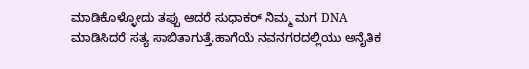ಮಾಡಿಕೊಳ್ಳೋದು ತಪ್ಪು ಆದರೆ ಸುಧಾಕರ್ ನಿಮ್ಮ ಮಗ DNA ಮಾಡಿಸಿದರೆ ಸತ್ಯ ಸಾಬಿತಾಗುತ್ತೆ.ಹಾಗೆಯೆ ನವನಗರದಲ್ಲಿಯು ಅನೈತಿಕ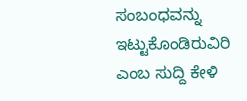ಸಂಬಂಧವನ್ನು ಇಟ್ಟುಕೊಂಡಿರುವಿರಿ ಎಂಬ ಸುದ್ದಿ ಕೇಳಿ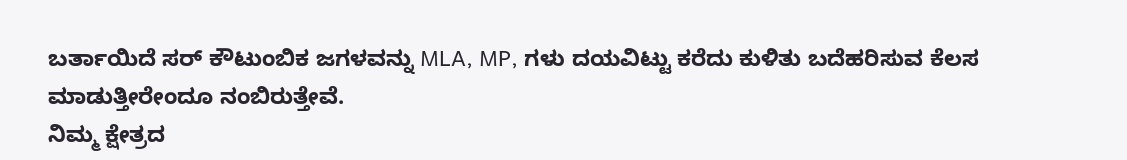ಬರ್ತಾಯಿದೆ ಸರ್ ಕೌಟುಂಬಿಕ ಜಗಳವನ್ನು MLA, MP, ಗಳು ದಯವಿಟ್ಟು ಕರೆದು ಕುಳಿತು ಬದೆಹರಿಸುವ ಕೆಲಸ ಮಾಡುತ್ತೀರೇಂದೂ ನಂಬಿರುತ್ತೇವೆ.
ನಿಮ್ಮ ಕ್ಷೇತ್ರದ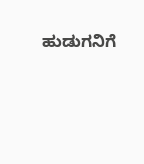ಹುಡುಗನಿಗೆ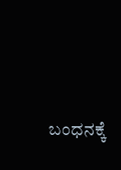ಬಂಧನಕ್ಕೆ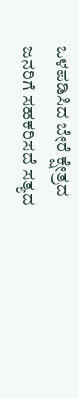ಒಳಪಡಿಸಿದ ಬೇರೆ ಕ್ಷೇತ್ರದ ಜನರಿಗೆ ಸಹಕರಿಸದೆ ಸತ್ಯದ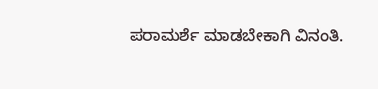ಪರಾಮರ್ಶೆ ಮಾಡಬೇಕಾಗಿ ವಿನಂತಿ.